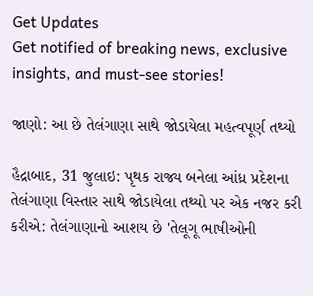Get Updates
Get notified of breaking news, exclusive insights, and must-see stories!

જાણો: આ છે તેલંગાણા સાથે જોડાયેલા મહત્વપૂર્ણ તથ્યો

હૈદ્રાબાદ, 31 જુલાઇ: પૃથક રાજ્ય બનેલા આંધ્ર પ્રદેશના તેલંગાણા વિસ્તાર સાથે જોડાયેલા તથ્યો પર એક નજર કરી કરીએ: તેલંગાણાનો આશય છે 'તેલૂગૂ ભાષીઓની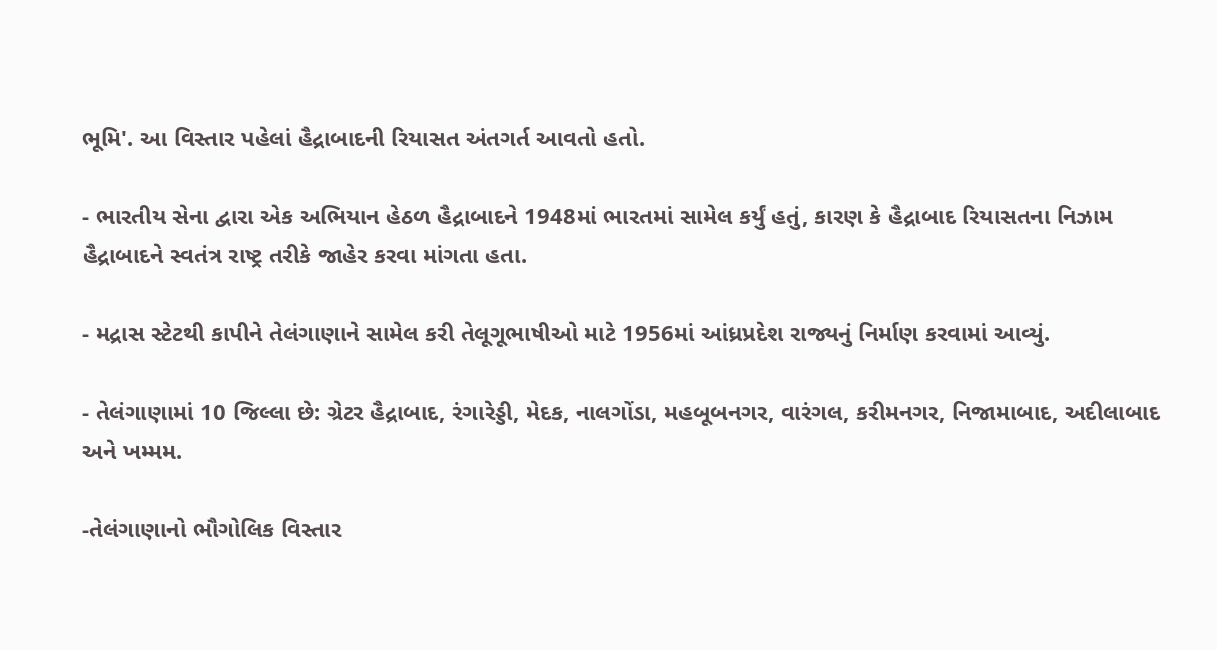ભૂમિ'. આ વિસ્તાર પહેલાં હૈદ્રાબાદની રિયાસત અંતગર્ત આવતો હતો.

- ભારતીય સેના દ્વારા એક અભિયાન હેઠળ હૈદ્રાબાદને 1948માં ભારતમાં સામેલ કર્યું હતું, કારણ કે હૈદ્રાબાદ રિયાસતના નિઝામ હૈદ્રાબાદને સ્વતંત્ર રાષ્ટ્ર તરીકે જાહેર કરવા માંગતા હતા.

- મદ્રાસ સ્ટેટથી કાપીને તેલંગાણાને સામેલ કરી તેલૂગૂભાષીઓ માટે 1956માં આંધ્રપ્રદેશ રાજ્યનું નિર્માણ કરવામાં આવ્યું.

- તેલંગાણામાં 10 જિલ્લા છે: ગ્રેટર હૈદ્રાબાદ, રંગારેડ્ડી, મેદક, નાલગોંડા, મહબૂબનગર, વારંગલ, કરીમનગર, નિજામાબાદ, અદીલાબાદ અને ખમ્મમ.

-તેલંગાણાનો ભૌગોલિક વિસ્તાર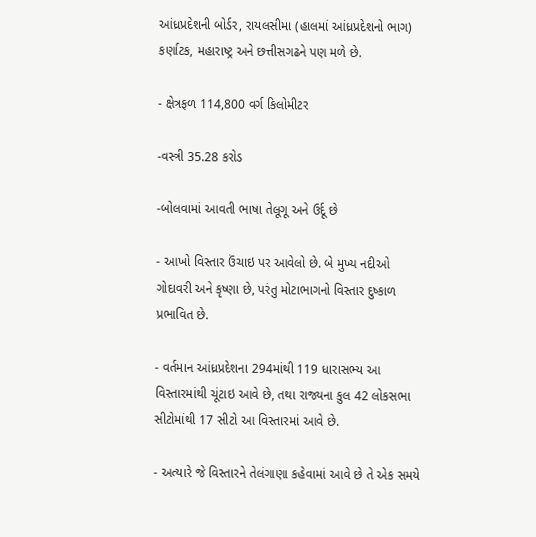આંધ્રપ્રદેશની બોર્ડર, રાયલસીમા (હાલમાં આંધ્રપ્રદેશનો ભાગ) કર્ણાટક, મહારાષ્ટ્ર અને છત્તીસગઢને પણ મળે છે.

- ક્ષેત્રફળ 114,800 વર્ગ કિલોમીટર

-વસ્ત્રી 35.28 કરોડ

-બોલવામાં આવતી ભાષા તેલૂગૂ અને ઉર્દૂ છે

- આખો વિસ્તાર ઉંચાઇ પર આવેલો છે. બે મુખ્ય નદીઓ ગોદાવરી અને કૃષ્ણા છે, પરંતુ મોટાભાગનો વિસ્તાર દુષ્કાળ પ્રભાવિત છે.

- વર્તમાન આંધ્રપ્રદેશના 294માંથી 119 ધારાસભ્ય આ વિસ્તારમાંથી ચૂંટાઇ આવે છે, તથા રાજ્યના કુલ 42 લોકસભા સીટોમાંથી 17 સીટો આ વિસ્તારમાં આવે છે.

- અત્યારે જે વિસ્તારને તેલંગાણા કહેવામાં આવે છે તે એક સમયે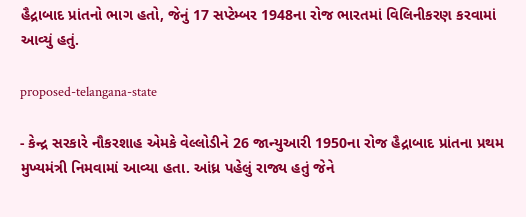હૈદ્રાબાદ પ્રાંતનો ભાગ હતો, જેનું 17 સપ્ટેમ્બર 1948ના રોજ ભારતમાં વિલિનીકરણ કરવામાં આવ્યું હતું.

proposed-telangana-state

- કેન્દ્ર સરકારે નૌકરશાહ એમકે વેલ્લોડીને 26 જાન્યુઆરી 1950ના રોજ હૈદ્રાબાદ પ્રાંતના પ્રથમ મુખ્યમંત્રી નિમવામાં આવ્યા હતા. આંધ્ર પહેલું રાજ્ય હતું જેને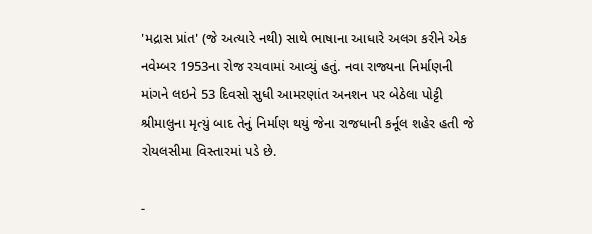'મદ્રાસ પ્રાંત' (જે અત્યારે નથી) સાથે ભાષાના આધારે અલગ કરીને એક નવેમ્બર 1953ના રોજ રચવામાં આવ્યું હતું. નવા રાજ્યના નિર્માણની માંગને લઇને 53 દિવસો સુધી આમરણાંત અનશન પર બેઠેલા પોટ્ટી શ્રીમાલુના મૃત્યું બાદ તેનું નિર્માણ થયું જેના રાજધાની કર્નૂલ શહેર હતી જે રોયલસીમા વિસ્તારમાં પડે છે.

-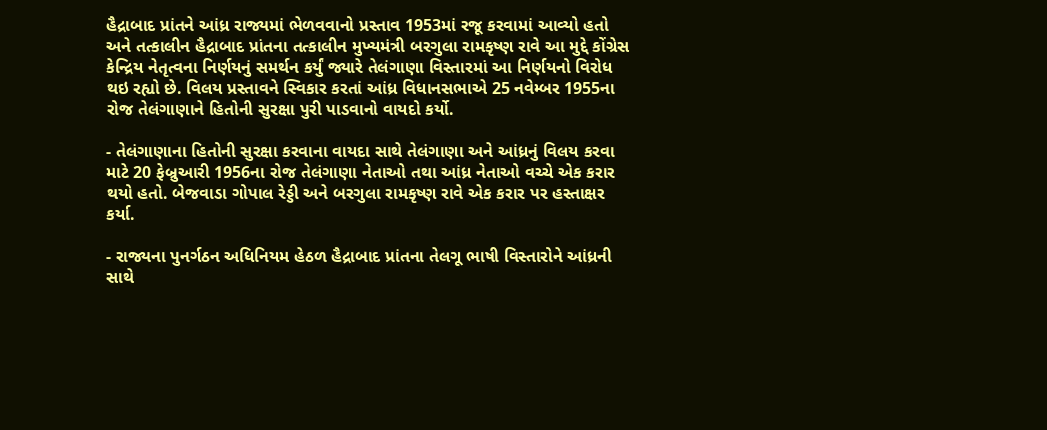હૈદ્રાબાદ પ્રાંતને આંધ્ર રાજ્યમાં ભેળવવાનો પ્રસ્તાવ 1953માં રજૂ કરવામાં આવ્યો હતો અને તત્કાલીન હૈદ્રાબાદ પ્રાંતના તત્કાલીન મુખ્યમંત્રી બરગુલા રામકૃષ્ણ રાવે આ મુદ્દે કોંગ્રેસ કેન્દ્રિય નેતૃત્વના નિર્ણયનું સમર્થન કર્યું જ્યારે તેલંગાણા વિસ્તારમાં આ નિર્ણયનો વિરોધ થઇ રહ્યો છે. વિલય પ્રસ્તાવને સ્વિકાર કરતાં આંધ્ર વિધાનસભાએ 25 નવેમ્બર 1955ના રોજ તેલંગાણાને હિતોની સુરક્ષા પુરી પાડવાનો વાયદો કર્યો.

- તેલંગાણાના હિતોની સુરક્ષા કરવાના વાયદા સાથે તેલંગાણા અને આંધ્રનું વિલય કરવા માટે 20 ફેબ્રુઆરી 1956ના રોજ તેલંગાણા નેતાઓ તથા આંધ્ર નેતાઓ વચ્ચે એક કરાર થયો હતો. બેજવાડા ગોપાલ રેડ્ડી અને બરગુલા રામકૃષ્ણ રાવે એક કરાર પર હસ્તાક્ષર કર્યા.

- રાજ્યના પુનર્ગઠન અધિનિયમ હેઠળ હૈદ્રાબાદ પ્રાંતના તેલગૂ ભાષી વિસ્તારોને આંધ્રની સાથે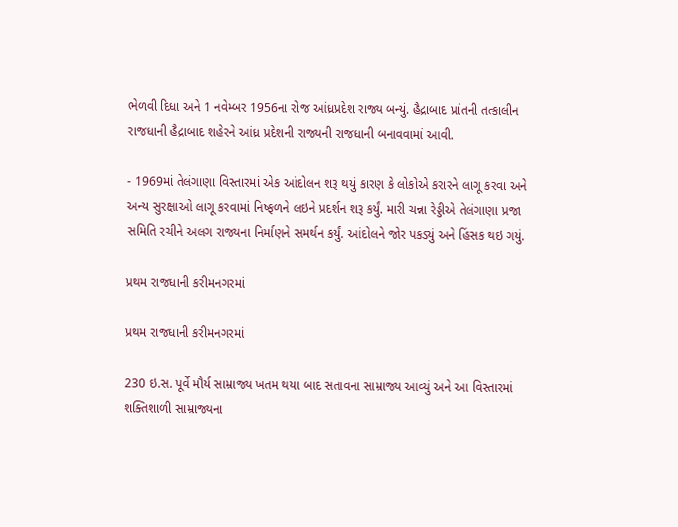ભેળવી દિધા અને 1 નવેમ્બર 1956ના રોજ આંધ્રપ્રદેશ રાજ્ય બન્યું. હૈદ્રાબાદ પ્રાંતની તત્કાલીન રાજધાની હૈદ્રાબાદ શહેરને આંધ્ર પ્રદેશની રાજ્યની રાજધાની બનાવવામાં આવી.

- 1969માં તેલંગાણા વિસ્તારમાં એક આંદોલન શરૂ થયું કારણ કે લોકોએ કરારને લાગૂ કરવા અને અન્ય સુરક્ષાઓ લાગૂ કરવામાં નિષ્ફળને લઇને પ્રદર્શન શરૂ કર્યું. મારી ચન્ના રેડ્ડીએ તેલંગાણા પ્રજા સમિતિ રચીને અલગ રાજ્યના નિર્માણને સમર્થન કર્યું. આંદોલને જોર પકડ્યું અને હિંસક થઇ ગયું.

પ્રથમ રાજધાની કરીમનગરમાં

પ્રથમ રાજધાની કરીમનગરમાં

230 ઇ.સ. પૂર્વે મૌર્ય સામ્રાજ્ય ખતમ થયા બાદ સતાવના સામ્રાજ્ય આવ્યું અને આ વિસ્તારમાં શક્તિશાળી સામ્રાજ્યના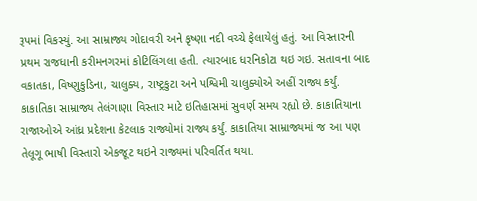રૂપમાં વિકસ્યું. આ સામ્રાજ્ય ગોદાવરી અને કૃષ્ણા નદી વચ્ચે ફેલાયેલું હતું. આ વિસ્તારની પ્રથમ રાજધાની કરીમનગરમાં કોટિલિંગલા હતી. ત્યારબાદ ધરનિકોટા થઇ ગઇ. સતાવના બાદ વકાતકા, વિષ્ણુકુડિના, ચાલુક્ય, રાષ્ટ્રકુટા અને પશ્વિમી ચાલુક્યોએ અહીં રાજ્ય કર્યું. કાકાતિકા સામ્રાજ્ય તેલંગાણા વિસ્તાર માટે ઇતિહાસમાં સુવર્ણ સમય રહ્યો છે. કાકાતિયાના રાજાઓએ આંધ્ર પ્રદેશના કેટલાક રાજ્યોમાં રાજ્ય કર્યું. કાકાતિયા સામ્રાજ્યમાં જ આ પણ તેલૂગૂ ભાષી વિસ્તારો એકજૂટ થઇને રાજ્યમાં પરિવર્તિત થયા.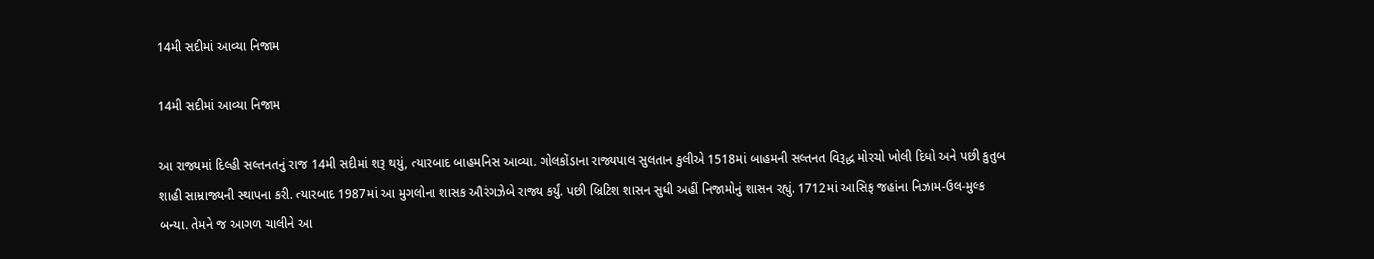14મી સદીમાં આવ્યા નિજામ

14મી સદીમાં આવ્યા નિજામ

આ રાજ્યમાં દિલ્હી સલ્તનતનું રાજ 14મી સદીમાં શરૂ થયું, ત્યારબાદ બાહમનિસ આવ્યા. ગોલકોંડાના રાજ્યપાલ સુલતાન કુલીએ 1518માં બાહમની સલ્તનત વિરૂદ્ધ મોરચો ખોલી દિધો અને પછી કુતુબ શાહી સામ્રાજ્યની સ્થાપના કરી. ત્યારબાદ 1987માં આ મુગલોના શાસક ઔરંગઝેબે રાજ્ય કર્યું. પછી બ્રિટિશ શાસન સુધી અહીં નિજામોનું શાસન રહ્યું. 1712માં આસિફ જહાંના નિઝામ-ઉલ-મુલ્ક બન્યા. તેમને જ આગળ ચાલીને આ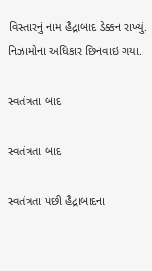વિસ્તારનું નામ હૈદ્રાબાદ ડેક્કન રાખ્યું. નિઝામોના અધિકાર છિનવાઇ ગયા.

સ્વતંત્રતા બાદ

સ્વતંત્રતા બાદ

સ્વતંત્રતા પછી હૈદ્રાબાદના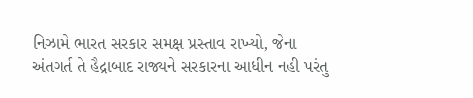નિઝામે ભારત સરકાર સમક્ષ પ્રસ્તાવ રાખ્યો, જેના અંતગર્ત તે હૈદ્રાબાદ રાજ્યને સરકારના આધીન નહી પરંતુ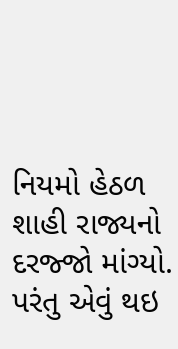નિયમો હેઠળ શાહી રાજ્યનો દરજ્જો માંગ્યો. પરંતુ એવું થઇ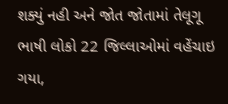શક્યું નહી અને જોત જોતામાં તેલૂગૂ ભાષી લોકો 22 જિલ્લાઓમાં વહેંચાઇ ગયા,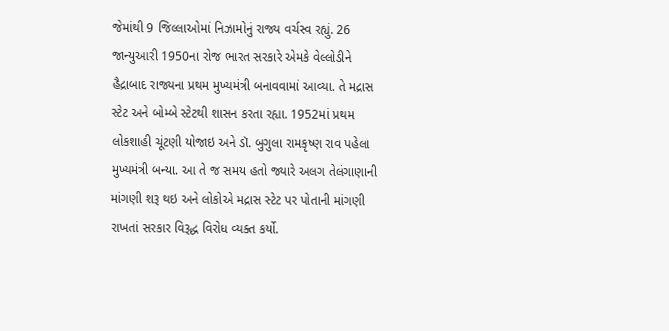જેમાંથી 9 જિલ્લાઓમાં નિઝામોનું રાજ્ય વર્ચસ્વ રહ્યું. 26 જાન્યુઆરી 1950ના રોજ ભારત સરકારે એમકે વેલ્લોડીને હૈદ્રાબાદ રાજ્યના પ્રથમ મુખ્યમંત્રી બનાવવામાં આવ્યા. તે મદ્રાસ સ્ટેટ અને બોમ્બે સ્ટેટથી શાસન કરતા રહ્યા. 1952માં પ્રથમ લોકશાહી ચૂંટણી યોજાઇ અને ડૉ. બુગુલા રામકૃષ્ણ રાવ પહેલા મુખ્યમંત્રી બન્યા. આ તે જ સમય હતો જ્યારે અલગ તેલંગાણાની માંગણી શરૂ થઇ અને લોકોએ મદ્રાસ સ્ટેટ પર પોતાની માંગણી રાખતાં સરકાર વિરૂદ્ધ વિરોધ વ્યક્ત કર્યો.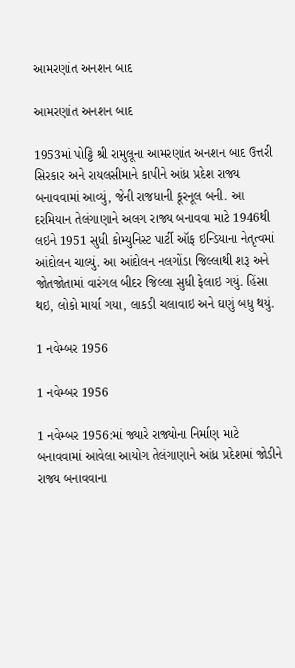આમરણાંત અનશન બાદ

આમરણાંત અનશન બાદ

1953માં પોટ્ટિ શ્રી રામુલૂના આમરણાંત અનશન બાદ ઉત્તરી સિરકાર અને રાયલસીમાને કાપીને આંધ્ર પ્રદેશ રાજ્ય બનાવવામાં આવ્યું, જેની રાજધાની કૂરનૂલ બની. આ દરમિયાન તેલંગાણાને અલગ રાજ્ય બનાવવા માટે 1946થી લઇને 1951 સુધી કોમ્યુનિસ્ટ પાર્ટી ઑફ ઇન્ડિયાના નેતૃત્વમાં આંદોલન ચાલ્યું. આ આંદોલન નલગોંડા જિલ્લાથી શરૂ અને જોતજોતામાં વારંગલ બીદર જિલ્લા સુધી ફેલાઇ ગયું. હિંસા થઇ, લોકો માર્યા ગયા, લાકડી ચલાવાઇ અને ઘણું બધુ થયું.

1 નવેમ્બર 1956

1 નવેમ્બર 1956

1 નવેમ્બર 1956:માં જ્યારે રાજ્યોના નિર્માણ માટે બનાવવામાં આવેલા આયોગ તેલંગાણાને આંધ્ર પ્રદેશમાં જોડીને રાજ્ય બનાવવાના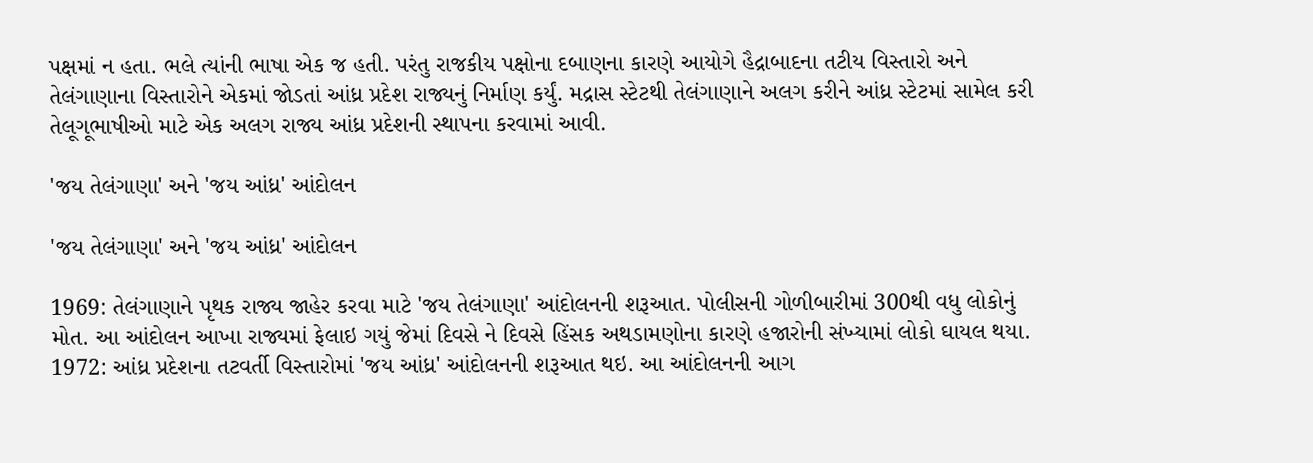પક્ષમાં ન હતા. ભલે ત્યાંની ભાષા એક જ હતી. પરંતુ રાજકીય પક્ષોના દબાણના કારણે આયોગે હૈદ્રાબાદના તટીય વિસ્તારો અને તેલંગાણાના વિસ્તારોને એકમાં જોડતાં આંધ્ર પ્રદેશ રાજ્યનું નિર્માણ કર્યું. મદ્રાસ સ્ટેટથી તેલંગાણાને અલગ કરીને આંધ્ર સ્ટેટમાં સામેલ કરી તેલૂગૂભાષીઓ માટે એક અલગ રાજ્ય આંધ્ર પ્રદેશની સ્થાપના કરવામાં આવી.

'જય તેલંગાણા' અને 'જય આંધ્ર' આંદોલન

'જય તેલંગાણા' અને 'જય આંધ્ર' આંદોલન

1969: તેલંગાણાને પૃથક રાજ્ય જાહેર કરવા માટે 'જય તેલંગાણા' આંદોલનની શરૂઆત. પોલીસની ગોળીબારીમાં 300થી વધુ લોકોનું મોત. આ આંદોલન આખા રાજ્યમાં ફેલાઇ ગયું જેમાં દિવસે ને દિવસે હિંસક અથડામણોના કારણે હજારોની સંખ્યામાં લોકો ઘાયલ થયા.
1972: આંધ્ર પ્રદેશના તટવર્તી વિસ્તારોમાં 'જય આંધ્ર' આંદોલનની શરૂઆત થઇ. આ આંદોલનની આગ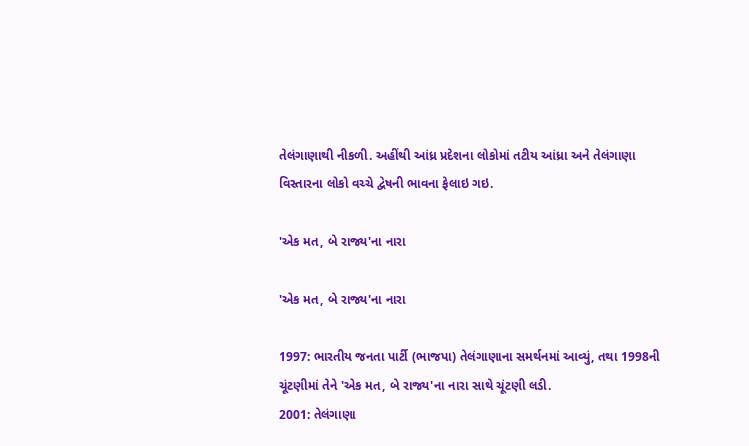તેલંગાણાથી નીકળી. અહીંથી આંધ્ર પ્રદેશના લોકોમાં તટીય આંધ્રા અને તેલંગાણા વિસ્તારના લોકો વચ્ચે દ્વેષની ભાવના ફેલાઇ ગઇ.

'એક મત, બે રાજ્ય'ના નારા

'એક મત, બે રાજ્ય'ના નારા

1997: ભારતીય જનતા પાર્ટી (ભાજપા) તેલંગાણાના સમર્થનમાં આવ્યું, તથા 1998ની ચૂંટણીમાં તેને 'એક મત, બે રાજ્ય'ના નારા સાથે ચૂંટણી લડી.
2001: તેલંગાણા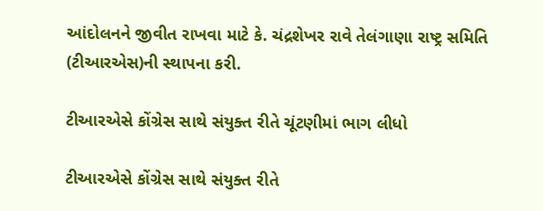આંદોલનને જીવીત રાખવા માટે કે. ચંદ્રશેખર રાવે તેલંગાણા રાષ્ટ્ર સમિતિ (ટીઆરએસ)ની સ્થાપના કરી.

ટીઆરએસે કોંગ્રેસ સાથે સંયુક્ત રીતે ચૂંટણીમાં ભાગ લીધો

ટીઆરએસે કોંગ્રેસ સાથે સંયુક્ત રીતે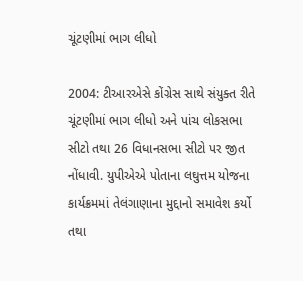ચૂંટણીમાં ભાગ લીધો

2004: ટીઆરએસે કોંગ્રેસ સાથે સંયુક્ત રીતે ચૂંટણીમાં ભાગ લીધો અને પાંચ લોકસભા સીટો તથા 26 વિધાનસભા સીટો પર જીત નોંધાવી. યુપીએએ પોતાના લઘુત્તમ યોજના કાર્યક્રમમાં તેલંગાણાના મુદ્દાનો સમાવેશ કર્યો તથા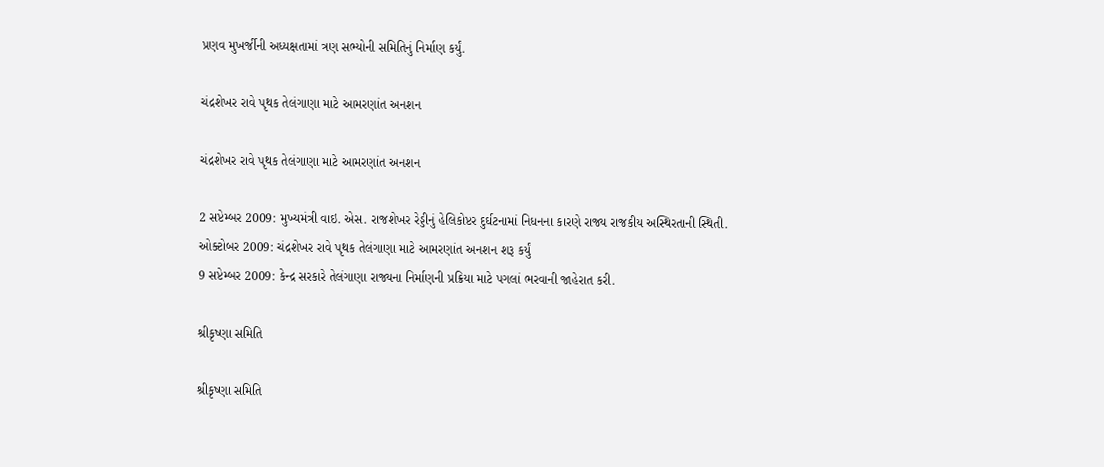પ્રણવ મુખર્જીની અધ્યક્ષતામાં ત્રણ સભ્યોની સમિતિનું નિર્માણ કર્યું.

ચંદ્રશેખર રાવે પૃથક તેલંગાણા માટે આમરણાંત અનશન

ચંદ્રશેખર રાવે પૃથક તેલંગાણા માટે આમરણાંત અનશન

2 સપ્ટેમ્બર 2009: મુખ્યમંત્રી વાઇ. એસ. રાજશેખર રેડ્ડીનું હેલિકોપ્ટર દુર્ઘટનામાં નિધનના કારણે રાજ્ય રાજકીય અસ્થિરતાની સ્થિતી.
ઓક્ટોબર 2009: ચંદ્રશેખર રાવે પૃથક તેલંગાણા માટે આમરણાંત અનશન શરૂ કર્યું
9 સપ્ટેમ્બર 2009: કેન્દ્ર સરકારે તેલંગાણા રાજ્યના નિર્માણની પ્રક્રિયા માટે પગલાં ભરવાની જાહેરાત કરી.

શ્રીકૃષ્ણા સમિતિ

શ્રીકૃષ્ણા સમિતિ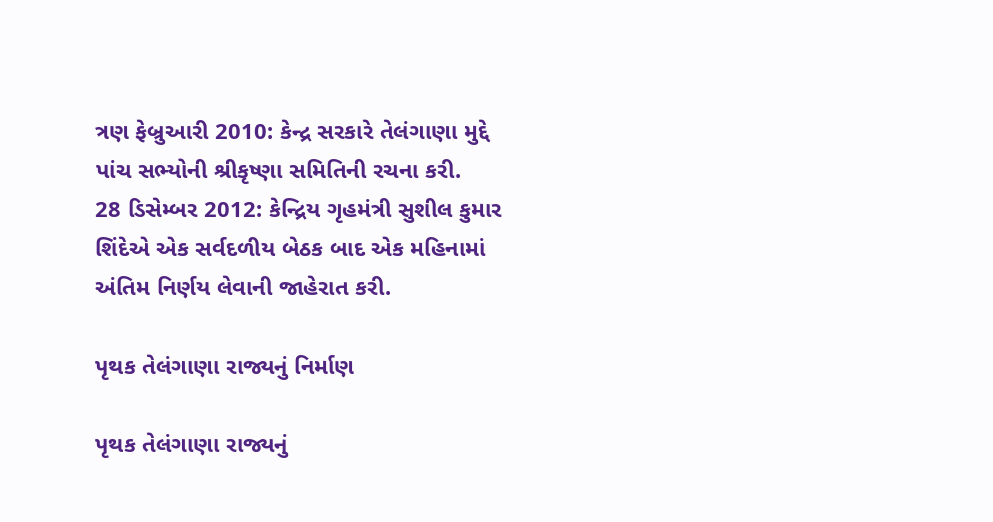ત્રણ ફેબ્રુઆરી 2010: કેન્દ્ર સરકારે તેલંગાણા મુદ્દે પાંચ સભ્યોની શ્રીકૃષ્ણા સમિતિની રચના કરી.
28 ડિસેમ્બર 2012: કેન્દ્રિય ગૃહમંત્રી સુશીલ કુમાર શિંદેએ એક સર્વદળીય બેઠક બાદ એક મહિનામાં અંતિમ નિર્ણય લેવાની જાહેરાત કરી.

પૃથક તેલંગાણા રાજ્યનું નિર્માણ

પૃથક તેલંગાણા રાજ્યનું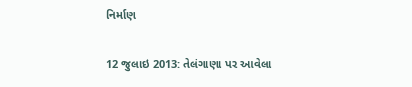નિર્માણ

12 જુલાઇ 2013: તેલંગાણા પર આવેલા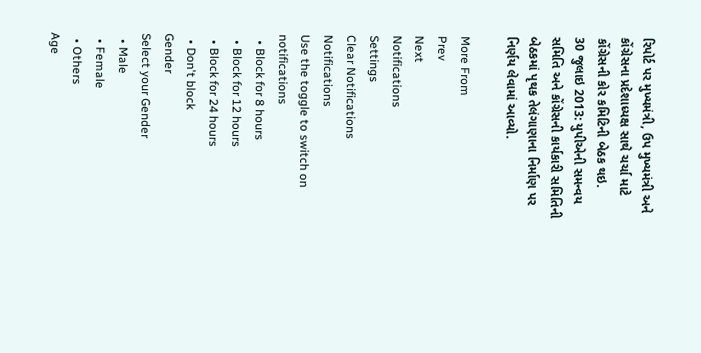રિપોર્ટ પર મુખ્યમંત્રી, ઉપ મુખ્યમંત્રી અને કોંગ્રેસના પ્રદેશાધ્યક્ષ સાથે ચર્ચા માટે કોંગ્રેસની કોર કમિટિની બેઠક થઇ.
30 જુલાઇ 2013: યુપીએની સમન્વય સમિતિ અને કોંગ્રેસની કાર્યકારી સમિતિની બેઠકમાં પૃથક તેલંગાણાના નિર્માણ પર નિર્ણય લેવામાં આવ્યો.

More From
Prev
Next
Notifications
Settings
Clear Notifications
Notifications
Use the toggle to switch on notifications
  • Block for 8 hours
  • Block for 12 hours
  • Block for 24 hours
  • Don't block
Gender
Select your Gender
  • Male
  • Female
  • Others
Age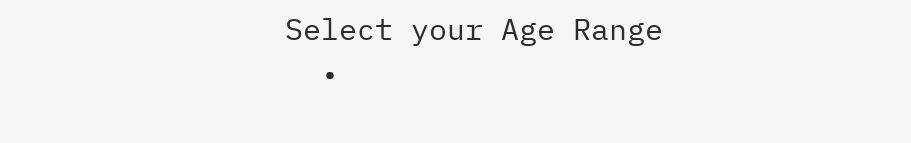Select your Age Range
  •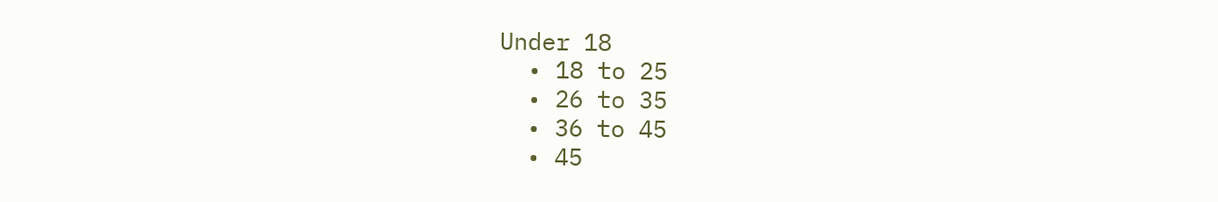Under 18
  • 18 to 25
  • 26 to 35
  • 36 to 45
  • 45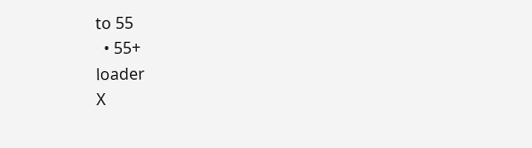to 55
  • 55+
loader
X